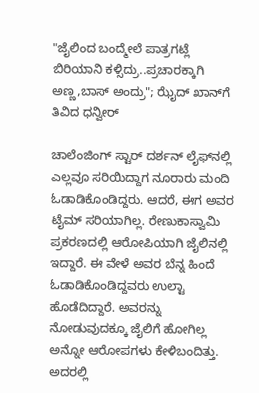"ಜೈಲಿಂದ ಬಂದ್ಮೇಲೆ ಪಾತ್ರಗಟ್ಲೆ ಬಿರಿಯಾನಿ ಕಳ್ಸಿದ್ರು..ಪ್ರಚಾರಕ್ಕಾಗಿ ಅಣ್ಣ,ಬಾಸ್ ಅಂದ್ರು"; ಝೈದ್ ಖಾನ್‌ಗೆ ತಿವಿದ ಧನ್ವೀರ್

ಚಾಲೆಂಜಿಂಗ್ ಸ್ಟಾರ್ ದರ್ಶನ್‌ ಲೈಫ್‌ನಲ್ಲಿ ಎಲ್ಲವೂ ಸರಿಯಿದ್ದಾಗ ನೂರಾರು ಮಂದಿ ಓಡಾಡಿಕೊಂಡಿದ್ದರು. ಆದರೆ, ಈಗ ಅವರ ಟೈಮ್ ಸರಿಯಾಗಿಲ್ಲ. ರೇಣುಕಾಸ್ವಾಮಿ ಪ್ರಕರಣದಲ್ಲಿ ಆರೋಪಿಯಾಗಿ ಜೈಲಿನಲ್ಲಿ ಇದ್ದಾರೆ. ಈ ವೇಳೆ ಅವರ ಬೆನ್ನ ಹಿಂದೆ ಓಡಾಡಿಕೊಂಡಿದ್ದವರು ಉಲ್ಟಾ ಹೊಡೆದಿದ್ದಾರೆ. ಅವರನ್ನು ನೋಡುವುದಕ್ಕೂ ಜೈಲಿಗೆ ಹೋಗಿಲ್ಲ ಅನ್ನೋ ಆರೋಪಗಳು ಕೇಳಿಬಂದಿತ್ತು. ಅದರಲ್ಲಿ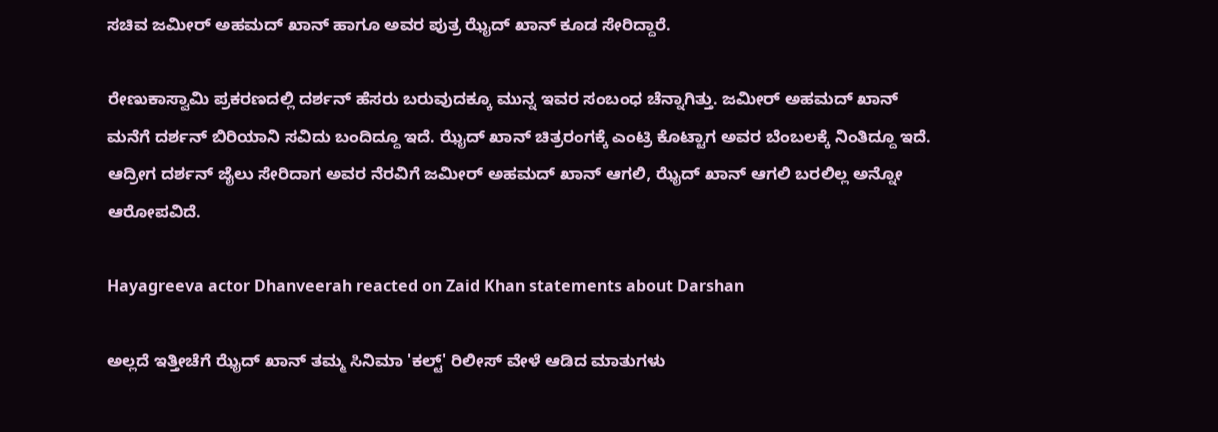ಸಚಿವ ಜಮೀರ್ ಅಹಮದ್ ಖಾನ್ ಹಾಗೂ ಅವರ ಪುತ್ರ ಝೈದ್ ಖಾನ್ ಕೂಡ ಸೇರಿದ್ದಾರೆ.

ರೇಣುಕಾಸ್ವಾಮಿ ಪ್ರಕರಣದಲ್ಲಿ ದರ್ಶನ್ ಹೆಸರು ಬರುವುದಕ್ಕೂ ಮುನ್ನ ಇವರ ಸಂಬಂಧ ಚೆನ್ನಾಗಿತ್ತು. ಜಮೀರ್ ಅಹಮದ್ ಖಾನ್ ಮನೆಗೆ ದರ್ಶನ್ ಬಿರಿಯಾನಿ ಸವಿದು ಬಂದಿದ್ದೂ ಇದೆ. ಝೈದ್ ಖಾನ್ ಚಿತ್ರರಂಗಕ್ಕೆ ಎಂಟ್ರಿ ಕೊಟ್ಟಾಗ ಅವರ ಬೆಂಬಲಕ್ಕೆ ನಿಂತಿದ್ದೂ ಇದೆ. ಆದ್ರೀಗ ದರ್ಶನ್ ಜೈಲು ಸೇರಿದಾಗ ಅವರ ನೆರವಿಗೆ ಜಮೀರ್ ಅಹಮದ್‌ ಖಾನ್ ಆಗಲಿ, ಝೈದ್ ಖಾನ್ ಆಗಲಿ ಬರಲಿಲ್ಲ ಅನ್ನೋ ಆರೋಪವಿದೆ.

Hayagreeva actor Dhanveerah reacted on Zaid Khan statements about Darshan

ಅಲ್ಲದೆ ಇತ್ತೀಚೆಗೆ ಝೈದ್ ಖಾನ್ ತಮ್ಮ ಸಿನಿಮಾ 'ಕಲ್ಟ್' ರಿಲೀಸ್ ವೇಳೆ ಆಡಿದ ಮಾತುಗಳು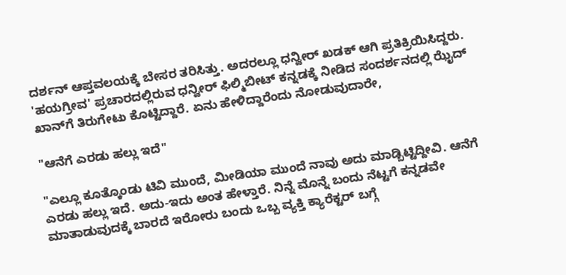ದರ್ಶನ್ ಆಪ್ತವಲಯಕ್ಕೆ ಬೇಸರ ತರಿಸಿತ್ತು. ಅದರಲ್ಲೂ ಧನ್ವೀರ್ ಖಡಕ್ ಆಗಿ ಪ್ರತಿಕ್ರಿಯಿಸಿದ್ದರು. 'ಹಯಗ್ರೀವ' ಪ್ರಚಾರದಲ್ಲಿರುವ ಧನ್ವೀರ್ ಫಿಲ್ಮಿಬೀಟ್ ಕನ್ನಡಕ್ಕೆ ನೀಡಿದ ಸಂದರ್ಶನದಲ್ಲಿ ಝೈದ್ ಖಾನ್‌ಗೆ ತಿರುಗೇಟು ಕೊಟ್ಟಿದ್ದಾರೆ. ಏನು ಹೇಳಿದ್ದಾರೆಂದು ನೋಡುವುದಾರೇ,

"ಆನೆಗೆ ಎರಡು ಹಲ್ಲು ಇದೆ"

"ಎಲ್ಲೂ ಕೂತ್ಕೊಂಡು ಟಿವಿ ಮುಂದೆ, ಮೀಡಿಯಾ ಮುಂದೆ ನಾವು ಅದು ಮಾಡ್ಬಿಟ್ಟಿದ್ದೀವಿ. ಆನೆಗೆ ಎರಡು ಹಲ್ಲು ಇದೆ. ಅದು-ಇದು ಅಂತ ಹೇಳ್ತಾರೆ. ನಿನ್ನೆ ಮೊನ್ನೆ ಬಂದು ನೆಟ್ಟಗೆ ಕನ್ನಡವೇ ಮಾತಾಡುವುದಕ್ಕೆ ಬಾರದೆ ಇರೋರು ಬಂದು ಒಬ್ಬ ವ್ಯಕ್ತಿ ಕ್ಯಾರೆಕ್ಟರ್ ಬಗ್ಗೆ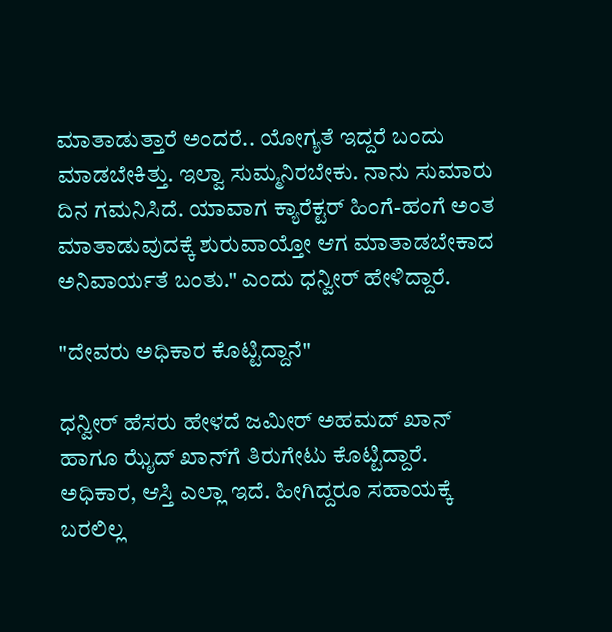ಮಾತಾಡುತ್ತಾರೆ ಅಂದರೆ.. ಯೋಗ್ಯತೆ ಇದ್ದರೆ ಬಂದು ಮಾಡಬೇಕಿತ್ತು. ಇಲ್ವಾ ಸುಮ್ಮನಿರಬೇಕು. ನಾನು ಸುಮಾರು ದಿನ ಗಮನಿಸಿದೆ. ಯಾವಾಗ ಕ್ಯಾರೆಕ್ಟರ್ ಹಿಂಗೆ-ಹಂಗೆ ಅಂತ ಮಾತಾಡುವುದಕ್ಕೆ ಶುರುವಾಯ್ತೋ ಆಗ ಮಾತಾಡಬೇಕಾದ ಅನಿವಾರ್ಯತೆ ಬಂತು." ಎಂದು ಧನ್ವೀರ್ ಹೇಳಿದ್ದಾರೆ.

"ದೇವರು ಅಧಿಕಾರ ಕೊಟ್ಟಿದ್ದಾನೆ"

ಧನ್ವೀರ್ ಹೆಸರು ಹೇಳದೆ ಜಮೀರ್ ಅಹಮದ್ ಖಾನ್ ಹಾಗೂ ಝೈದ್ ಖಾನ್‌ಗೆ ತಿರುಗೇಟು ಕೊಟ್ಟಿದ್ದಾರೆ. ಅಧಿಕಾರ, ಆಸ್ತಿ ಎಲ್ಲಾ ಇದೆ. ಹೀಗಿದ್ದರೂ ಸಹಾಯಕ್ಕೆ ಬರಲಿಲ್ಲ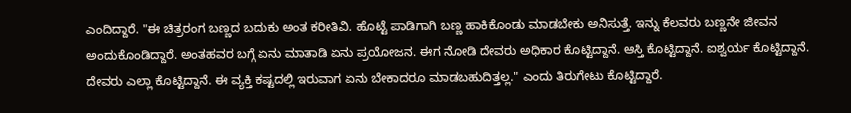ಎಂದಿದ್ದಾರೆ. "ಈ ಚಿತ್ರರಂಗ ಬಣ್ಣದ ಬದುಕು ಅಂತ ಕರೀತಿವಿ. ಹೊಟ್ಟೆ ಪಾಡಿಗಾಗಿ ಬಣ್ಣ ಹಾಕಿಕೊಂಡು ಮಾಡಬೇಕು ಅನಿಸುತ್ತೆ. ಇನ್ನು ಕೆಲವರು ಬಣ್ಣನೇ ಜೀವನ ಅಂದುಕೊಂಡಿದ್ದಾರೆ. ಅಂತಹವರ ಬಗ್ಗೆ ಏನು ಮಾತಾಡಿ ಏನು ಪ್ರಯೋಜನ. ಈಗ ನೋಡಿ ದೇವರು ಅಧಿಕಾರ ಕೊಟ್ಟಿದ್ದಾನೆ. ಆಸ್ತಿ ಕೊಟ್ಟಿದ್ದಾನೆ. ಐಶ್ವರ್ಯ ಕೊಟ್ಟಿದ್ದಾನೆ. ದೇವರು ಎಲ್ಲಾ ಕೊಟ್ಟಿದ್ದಾನೆ. ಈ ವ್ಯಕ್ತಿ ಕಷ್ಟದಲ್ಲಿ ಇರುವಾಗ ಏನು ಬೇಕಾದರೂ ಮಾಡಬಹುದಿತ್ತಲ್ಲ." ಎಂದು ತಿರುಗೇಟು ಕೊಟ್ಟಿದ್ದಾರೆ.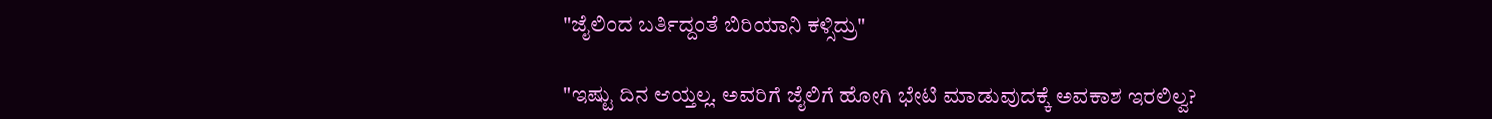"ಜೈಲಿಂದ ಬರ್ತಿದ್ದಂತೆ ಬಿರಿಯಾನಿ ಕಳ್ಸಿದ್ರು"

"ಇಷ್ಟು ದಿನ ಆಯ್ತಲ್ಲ. ಅವರಿಗೆ ಜೈಲಿಗೆ ಹೋಗಿ ಭೇಟಿ ಮಾಡುವುದಕ್ಕೆ ಅವಕಾಶ ಇರಲಿಲ್ವ?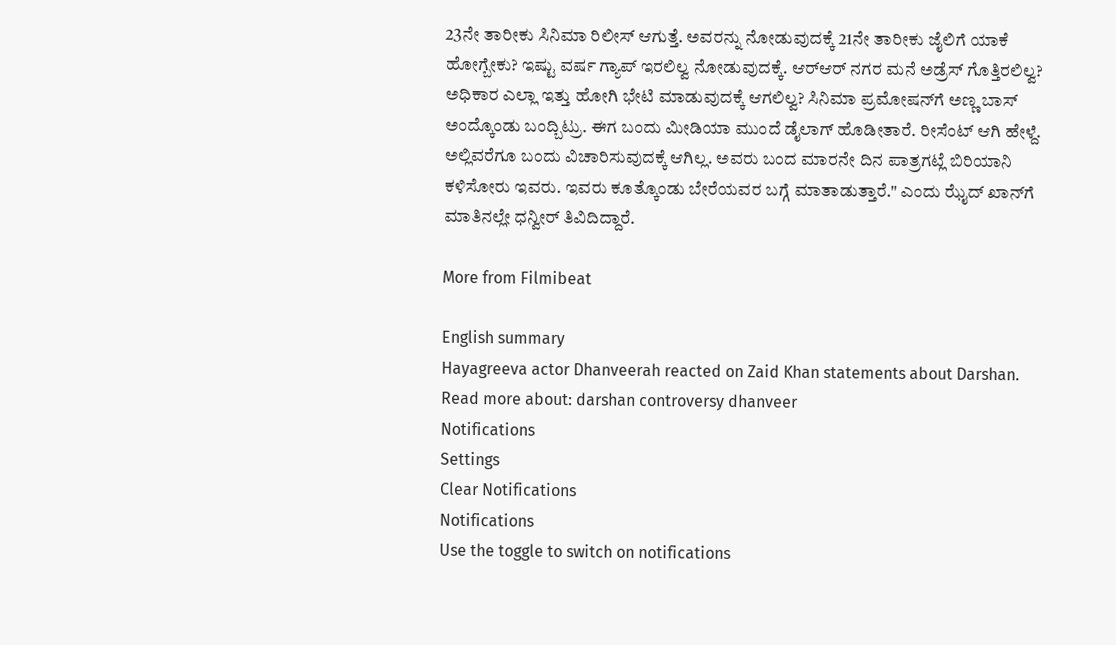23ನೇ ತಾರೀಕು ಸಿನಿಮಾ ರಿಲೀಸ್ ಆಗುತ್ತೆ. ಅವರನ್ನು ನೋಡುವುದಕ್ಕೆ 21ನೇ ತಾರೀಕು ಜೈಲಿಗೆ ಯಾಕೆ ಹೋಗ್ಬೇಕು? ಇಷ್ಟು ವರ್ಷ ಗ್ಯಾಪ್ ಇರಲಿಲ್ವ ನೋಡುವುದಕ್ಕೆ. ಆರ್‌ಆರ್‌ ನಗರ ಮನೆ ಅಡ್ರೆಸ್ ಗೊತ್ತಿರಲಿಲ್ವ? ಅಧಿಕಾರ ಎಲ್ಲಾ ಇತ್ತು ಹೋಗಿ ಭೇಟಿ ಮಾಡುವುದಕ್ಕೆ ಆಗಲಿಲ್ವ? ಸಿನಿಮಾ ಪ್ರಮೋಷನ್‌ಗೆ ಅಣ್ಣ ಬಾಸ್ ಅಂದ್ಕೊಂಡು ಬಂದ್ಬಿಟ್ರು. ಈಗ ಬಂದು ಮೀಡಿಯಾ ಮುಂದೆ ಡೈಲಾಗ್ ಹೊಡೀತಾರೆ. ರೀಸೆಂಟ್ ಆಗಿ ಹೇಳ್ದೆ. ಅಲ್ಲಿವರೆಗೂ ಬಂದು ವಿಚಾರಿಸುವುದಕ್ಕೆ ಆಗಿಲ್ಲ. ಅವರು ಬಂದ ಮಾರನೇ ದಿನ ಪಾತ್ರಗಟ್ಲೆ ಬಿರಿಯಾನಿ ಕಳಿಸೋರು ಇವರು. ಇವರು ಕೂತ್ಕೊಂಡು ಬೇರೆಯವರ ಬಗ್ಗೆ ಮಾತಾಡುತ್ತಾರೆ." ಎಂದು ಝೈದ್ ಖಾನ್‌ಗೆ ಮಾತಿನಲ್ಲೇ ಧನ್ವೀರ್ ತಿವಿದಿದ್ದಾರೆ.

More from Filmibeat

English summary
Hayagreeva actor Dhanveerah reacted on Zaid Khan statements about Darshan.
Read more about: darshan controversy dhanveer
Notifications
Settings
Clear Notifications
Notifications
Use the toggle to switch on notifications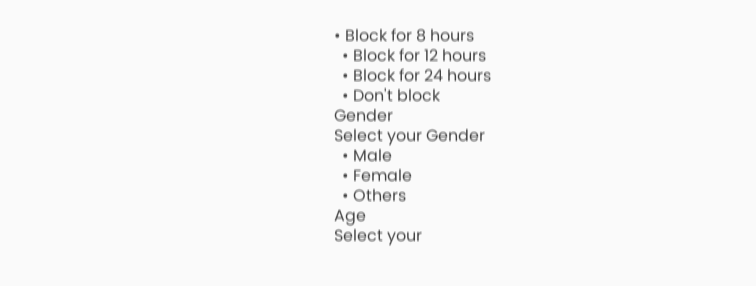• Block for 8 hours
  • Block for 12 hours
  • Block for 24 hours
  • Don't block
Gender
Select your Gender
  • Male
  • Female
  • Others
Age
Select your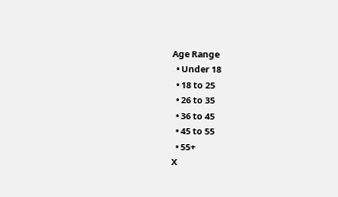Age Range
  • Under 18
  • 18 to 25
  • 26 to 35
  • 36 to 45
  • 45 to 55
  • 55+
X